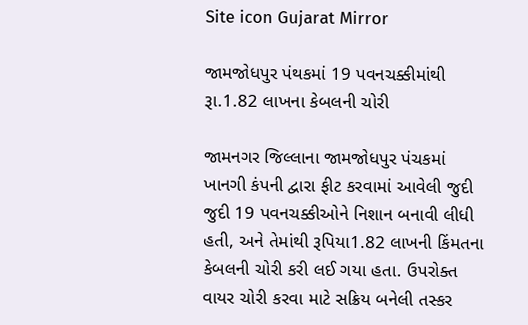Site icon Gujarat Mirror

જામજોધપુર પંથકમાં 19 પવનચક્કીમાંથી રૂા.1.82 લાખના કેબલની ચોરી

જામનગર જિલ્લાના જામજોધપુર પંચકમાં ખાનગી કંપની દ્વારા ફીટ કરવામાં આવેલી જુદી જુદી 19 પવનચક્કીઓને નિશાન બનાવી લીધી હતી, અને તેમાંથી રૂપિયા1.82 લાખની કિંમતના કેબલની ચોરી કરી લઈ ગયા હતા. ઉપરોક્ત વાયર ચોરી કરવા માટે સક્રિય બનેલી તસ્કર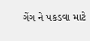ગેંગ ને પકડવા માટે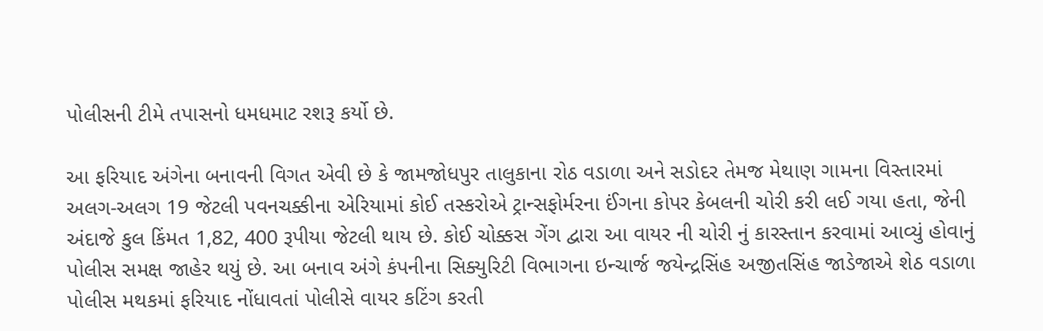પોલીસની ટીમે તપાસનો ધમધમાટ રશરૂ કર્યો છે.

આ ફરિયાદ અંગેના બનાવની વિગત એવી છે કે જામજોધપુર તાલુકાના રોઠ વડાળા અને સડોદર તેમજ મેથાણ ગામના વિસ્તારમાં અલગ-અલગ 19 જેટલી પવનચક્કીના એરિયામાં કોઈ તસ્કરોએ ટ્રાન્સફોર્મરના ઈંગના કોપર કેબલની ચોરી કરી લઈ ગયા હતા, જેની અંદાજે કુલ કિંમત 1,82, 400 રૂપીયા જેટલી થાય છે. કોઈ ચોક્કસ ગેંગ દ્વારા આ વાયર ની ચોરી નું કારસ્તાન કરવામાં આવ્યું હોવાનું પોલીસ સમક્ષ જાહેર થયું છે. આ બનાવ અંગે કંપનીના સિક્યુરિટી વિભાગના ઇન્ચાર્જ જયેન્દ્રસિંહ અજીતસિંહ જાડેજાએ શેઠ વડાળા પોલીસ મથકમાં ફરિયાદ નોંધાવતાં પોલીસે વાયર કટિંગ કરતી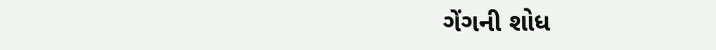ગેંગની શોધ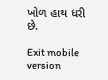ખોળ હાથ ધરી છે.

Exit mobile version